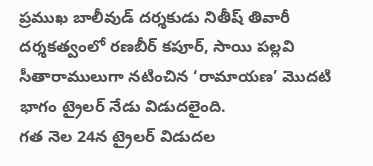ప్రముఖ బాలీవుడ్ దర్శకుడు నితీష్ తివారీ దర్శకత్వంలో రణబీర్ కపూర్, సాయి పల్లవి సీతారాములుగా నటించిన ‘రామాయణ’ మొదటి భాగం ట్రైలర్ నేడు విడుదలైంది.
గత నెల 24న ట్రైలర్ విడుదల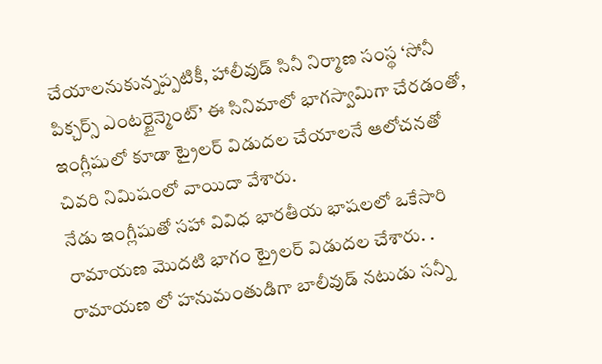చేయాలనుకున్నప్పటికీ, హాలీవుడ్ సినీ నిర్మాణ సంస్థ ‘సోనీ పిక్చర్స్ ఎంటర్టైన్మెంట్’ ఈ సినిమాలో భాగస్వామిగా చేరడంతో, ఇంగ్లీషులో కూడా ట్రైలర్ విడుదల చేయాలనే ఆలోచనతో చివరి నిమిషంలో వాయిదా వేశారు.
నేడు ఇంగ్లీషుతో సహా వివిధ భారతీయ భాషలలో ఒకేసారి రామాయణ మొదటి భాగం ట్రైలర్ విడుదల చేశారు. .
రామాయణ లో హనుమంతుడిగా బాలీవుడ్ నటుడు సన్నీ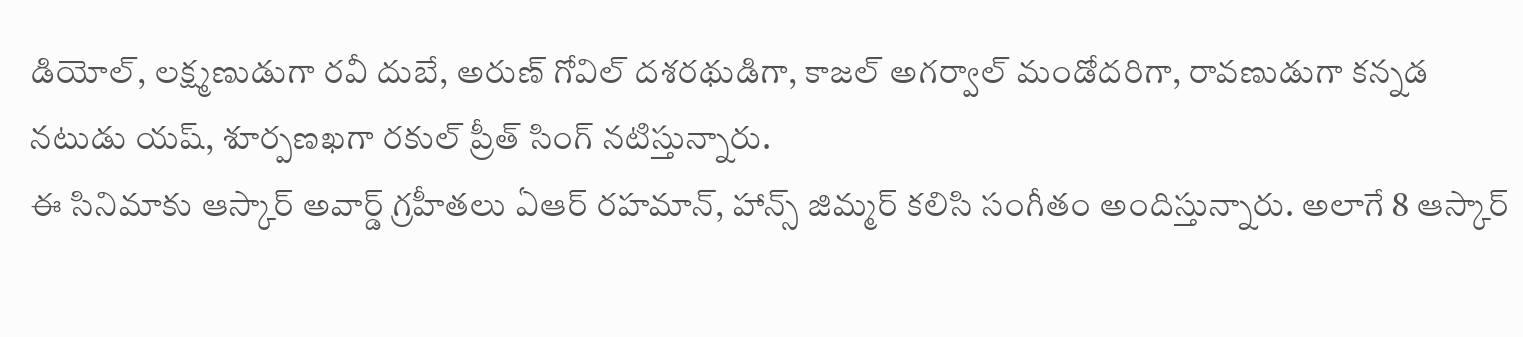డియోల్, లక్ష్మణుడుగా రవీ దుబే, అరుణ్ గోవిల్ దశరథుడిగా, కాజల్ అగర్వాల్ మండోదరిగా, రావణుడుగా కన్నడ నటుడు యష్, శూర్పణఖగా రకుల్ ప్రీత్ సింగ్ నటిస్తున్నారు.
ఈ సినిమాకు ఆస్కార్ అవార్డ్ గ్రహీతలు ఏఆర్ రహమాన్, హాన్స్ జిమ్మర్ కలిసి సంగీతం అందిస్తున్నారు. అలాగే 8 ఆస్కార్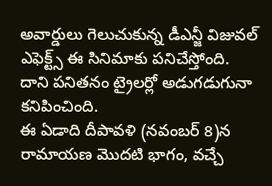అవార్డులు గెలుచుకున్న డీఎన్జీ విజువల్ ఎఫెక్ట్స్ ఈ సినిమాకు పనిచేస్తోంది. దాని పనితనం ట్రైలర్లో అడుగడుగునా కనిపించింది.
ఈ ఏడాది దీపావళి (నవంబర్ 8)న రామాయణ మొదటి భాగం, వచ్చే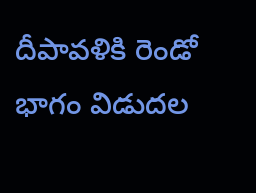దీపావళికి రెండో భాగం విడుదల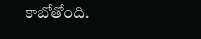కాబోతోంది.